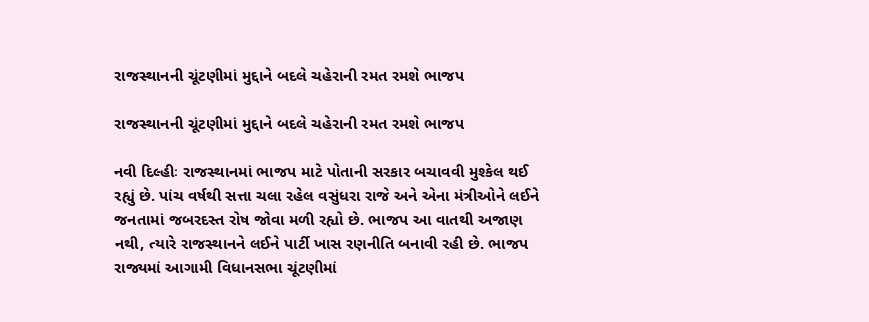રાજસ્થાનની ચૂંટણીમાં મુદ્દાને બદલે ચહેરાની રમત રમશે ભાજપ

રાજસ્થાનની ચૂંટણીમાં મુદ્દાને બદલે ચહેરાની રમત રમશે ભાજપ

નવી દિલ્હીઃ રાજસ્થાનમાં ભાજપ માટે પોતાની સરકાર બચાવવી મુશ્કેલ થઈ રહ્યું છે. પાંચ વર્ષથી સત્તા ચલા રહેલ વસુંધરા રાજે અને એના મંત્રીઓને લઈને જનતામાં જબરદસ્ત રોષ જોવા મળી રહ્યો છે. ભાજપ આ વાતથી અજાણ નથી, ત્યારે રાજસ્થાનને લઈને પાર્ટી ખાસ રણનીતિ બનાવી રહી છે. ભાજપ રાજ્યમાં આગામી વિધાનસભા ચૂંટણીમાં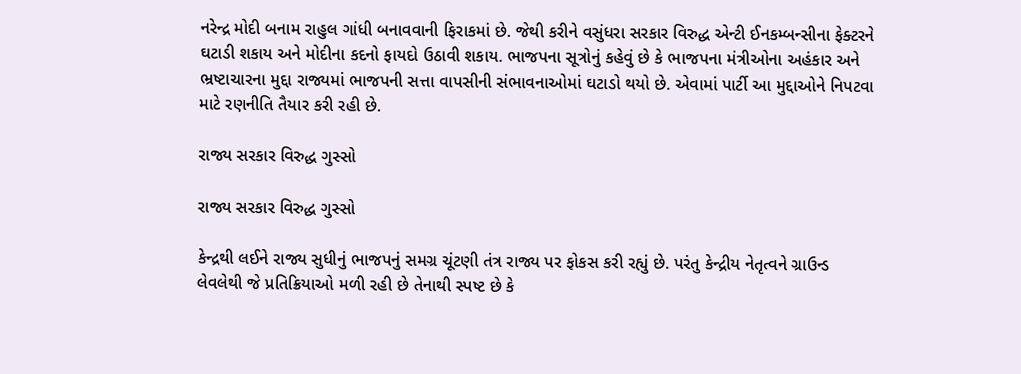નરેન્દ્ર મોદી બનામ રાહુલ ગાંધી બનાવવાની ફિરાકમાં છે. જેથી કરીને વસુંધરા સરકાર વિરુદ્ધ એન્ટી ઈનકમ્બન્સીના ફેક્ટરને ઘટાડી શકાય અને મોદીના કદનો ફાયદો ઉઠાવી શકાય. ભાજપના સૂત્રોનું કહેવું છે કે ભાજપના મંત્રીઓના અહંકાર અને ભ્રષ્ટાચારના મુદ્દા રાજ્યમાં ભાજપની સત્તા વાપસીની સંભાવનાઓમાં ઘટાડો થયો છે. એવામાં પાર્ટી આ મુદ્દાઓને નિપટવા માટે રણનીતિ તૈયાર કરી રહી છે.

રાજ્ય સરકાર વિરુદ્ધ ગુસ્સો

રાજ્ય સરકાર વિરુદ્ધ ગુસ્સો

કેન્દ્રથી લઈને રાજ્ય સુધીનું ભાજપનું સમગ્ર ચૂંટણી તંત્ર રાજ્ય પર ફોકસ કરી રહ્યું છે. પરંતુ કેન્દ્રીય નેતૃત્વને ગ્રાઉન્ડ લેવલેથી જે પ્રતિક્રિયાઓ મળી રહી છે તેનાથી સ્પષ્ટ છે કે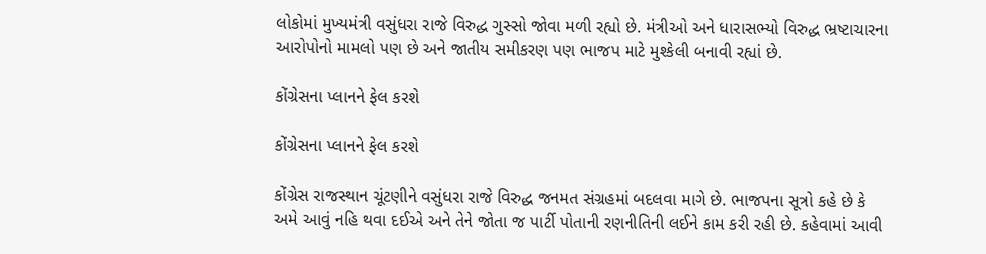લોકોમાં મુખ્યમંત્રી વસુંધરા રાજે વિરુદ્ધ ગુસ્સો જોવા મળી રહ્યો છે. મંત્રીઓ અને ધારાસભ્યો વિરુદ્ધ ભ્રષ્ટાચારના આરોપોનો મામલો પણ છે અને જાતીય સમીકરણ પણ ભાજપ માટે મુશ્કેલી બનાવી રહ્યાં છે.

કોંગ્રેસના પ્લાનને ફેલ કરશે

કોંગ્રેસના પ્લાનને ફેલ કરશે

કોંગ્રેસ રાજસ્થાન ચૂંટણીને વસુંધરા રાજે વિરુદ્ધ જનમત સંગ્રહમાં બદલવા માગે છે. ભાજપના સૂત્રો કહે છે કે અમે આવું નહિ થવા દઈએ અને તેને જોતા જ પાર્ટી પોતાની રણનીતિની લઈને કામ કરી રહી છે. કહેવામાં આવી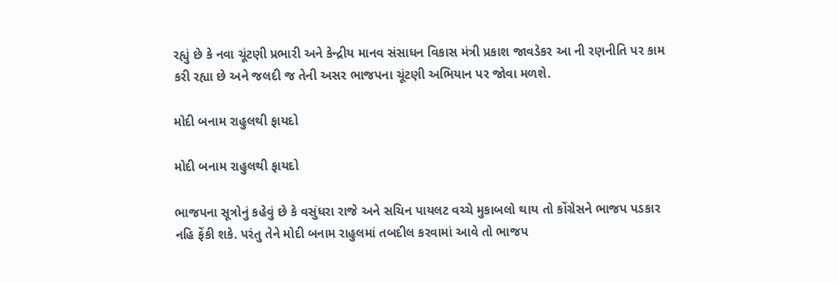રહ્યું છે કે નવા ચૂંટણી પ્રભારી અને કેન્દ્રીય માનવ સંસાધન વિકાસ મંત્રી પ્રકાશ જાવડેકર આ ની રણનીતિ પર કામ કરી રહ્યા છે અને જલદી જ તેની અસર ભાજપના ચૂંટણી અભિયાન પર જોવા મળશે.

મોદી બનામ રાહુલથી ફાયદો

મોદી બનામ રાહુલથી ફાયદો

ભાજપના સૂત્રોનું કહેવું છે કે વસુંધરા રાજે અને સચિન પાયલટ વચ્ચે મુકાબલો થાય તો કોંગ્રેસને ભાજપ પડકાર નહિ ફેંકી શકે. પરંતુ તેને મોદી બનામ રાહુલમાં તબદીલ કરવામાં આવે તો ભાજપ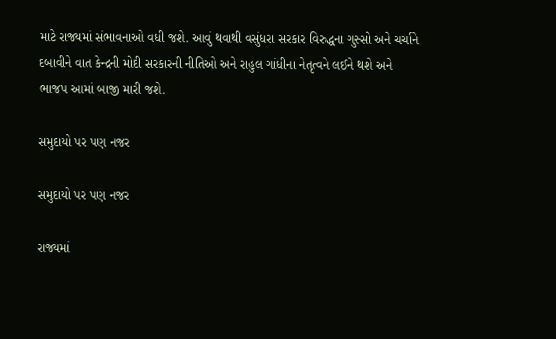માટે રાજ્યમાં સંભાવનાઓ વધી જશે. આવું થવાથી વસુંધરા સરકાર વિરુદ્ધના ગુસ્સો અને ચર્ચાને દબાવીને વાત કેન્દ્રની મોદી સરકારની નીતિઓ અને રાહુલ ગાંધીના નેતૃત્વને લઈને થશે અને ભાજપ આમાં બાજી મારી જશે.

સમુદાયો પર પણ નજર

સમુદાયો પર પણ નજર

રાજ્યમાં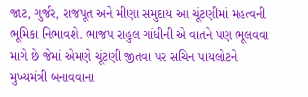જાટ, ગુર્જર, રાજપૂત અને મીણા સમુદાય આ ચૂંટણીમાં મહત્વની ભૂમિકા નિભાવશે. ભાજપ રાહુલ ગાંધીની એ વાતને પણ ભૂલવવા માગે છે જેમાં એમણે ચૂંટણી જીતવા પર સચિન પાયલોટને મુખ્યમંત્રી બનાવવાના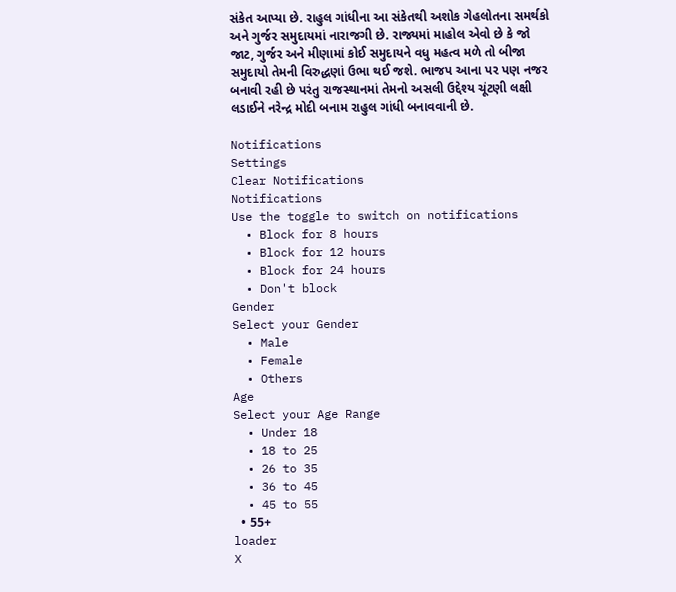સંકેત આપ્યા છે. રાહુલ ગાંધીના આ સંકેતથી અશોક ગેહલોતના સમર્થકો અને ગુર્જર સમુદાયમાં નારાજગી છે. રાજ્યમાં માહોલ એવો છે કે જો જાટ, ગુર્જર અને મીણામાં કોઈ સમુદાયને વધુ મહત્વ મળે તો બીજા સમુદાયો તેમની વિરુદ્ધણાં ઉભા થઈ જશે. ભાજપ આના પર પણ નજર બનાવી રહી છે પરંતુ રાજસ્થાનમાં તેમનો અસલી ઉદ્દેશ્ય ચૂંટણી લક્ષી લડાઈને નરેન્દ્ર મોદી બનામ રાહુલ ગાંધી બનાવવાની છે.

Notifications
Settings
Clear Notifications
Notifications
Use the toggle to switch on notifications
  • Block for 8 hours
  • Block for 12 hours
  • Block for 24 hours
  • Don't block
Gender
Select your Gender
  • Male
  • Female
  • Others
Age
Select your Age Range
  • Under 18
  • 18 to 25
  • 26 to 35
  • 36 to 45
  • 45 to 55
  • 55+
loader
X